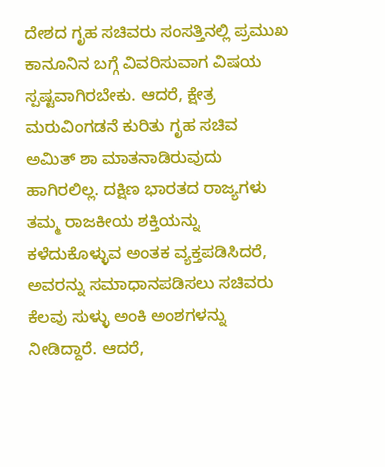ದೇಶದ ಗೃಹ ಸಚಿವರು ಸಂಸತ್ತಿನಲ್ಲಿ ಪ್ರಮುಖ ಕಾನೂನಿನ ಬಗ್ಗೆ ವಿವರಿಸುವಾಗ ವಿಷಯ ಸ್ಪಷ್ಟವಾಗಿರಬೇಕು. ಆದರೆ, ಕ್ಷೇತ್ರ ಮರುವಿಂಗಡನೆ ಕುರಿತು ಗೃಹ ಸಚಿವ ಅಮಿತ್ ಶಾ ಮಾತನಾಡಿರುವುದು ಹಾಗಿರಲಿಲ್ಲ. ದಕ್ಷಿಣ ಭಾರತದ ರಾಜ್ಯಗಳು ತಮ್ಮ ರಾಜಕೀಯ ಶಕ್ತಿಯನ್ನು ಕಳೆದುಕೊಳ್ಳುವ ಅಂತಕ ವ್ಯಕ್ತಪಡಿಸಿದರೆ, ಅವರನ್ನು ಸಮಾಧಾನಪಡಿಸಲು ಸಚಿವರು ಕೆಲವು ಸುಳ್ಳು ಅಂಕಿ ಅಂಶಗಳನ್ನು ನೀಡಿದ್ದಾರೆ. ಆದರೆ,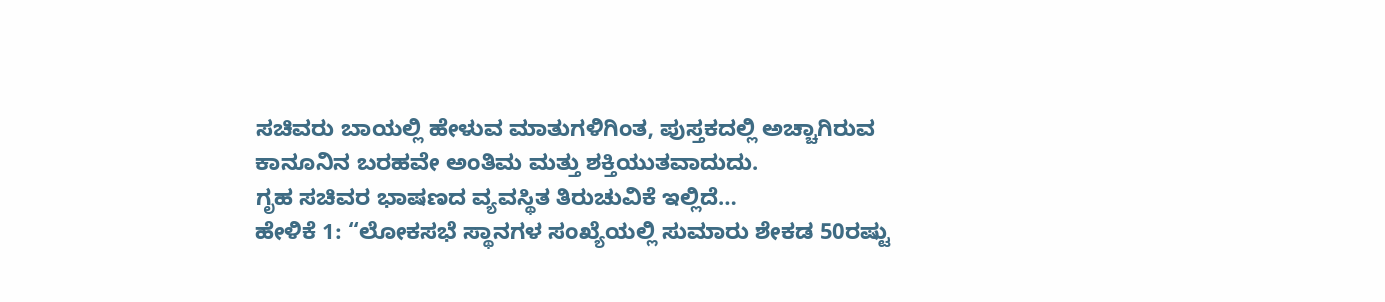ಸಚಿವರು ಬಾಯಲ್ಲಿ ಹೇಳುವ ಮಾತುಗಳಿಗಿಂತ, ಪುಸ್ತಕದಲ್ಲಿ ಅಚ್ಚಾಗಿರುವ ಕಾನೂನಿನ ಬರಹವೇ ಅಂತಿಮ ಮತ್ತು ಶಕ್ತಿಯುತವಾದುದು.
ಗೃಹ ಸಚಿವರ ಭಾಷಣದ ವ್ಯವಸ್ಥಿತ ತಿರುಚುವಿಕೆ ಇಲ್ಲಿದೆ…
ಹೇಳಿಕೆ 1: “ಲೋಕಸಭೆ ಸ್ಥಾನಗಳ ಸಂಖ್ಯೆಯಲ್ಲಿ ಸುಮಾರು ಶೇಕಡ 50ರಷ್ಟು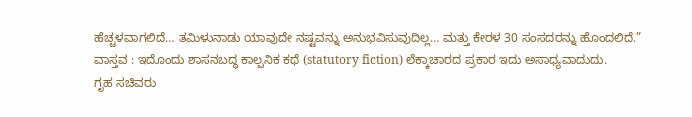ಹೆಚ್ಚಳವಾಗಲಿದೆ… ತಮಿಳುನಾಡು ಯಾವುದೇ ನಷ್ಟವನ್ನು ಅನುಭವಿಸುವುದಿಲ್ಲ… ಮತ್ತು ಕೇರಳ 30 ಸಂಸದರನ್ನು ಹೊಂದಲಿದೆ.”
ವಾಸ್ತವ : ಇದೊಂದು ಶಾಸನಬದ್ಧ ಕಾಲ್ಪನಿಕ ಕಥೆ (statutory fiction) ಲೆಕ್ಕಾಚಾರದ ಪ್ರಕಾರ ಇದು ಅಸಾಧ್ಯವಾದುದು.
ಗೃಹ ಸಚಿವರು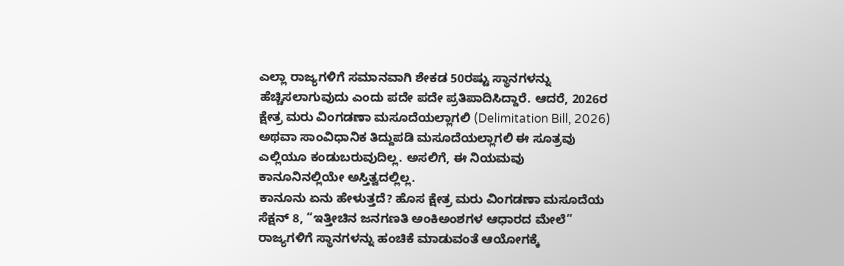ಎಲ್ಲಾ ರಾಜ್ಯಗಳಿಗೆ ಸಮಾನವಾಗಿ ಶೇಕಡ 50ರಷ್ಟು ಸ್ಥಾನಗಳನ್ನು ಹೆಚ್ಚಿಸಲಾಗುವುದು ಎಂದು ಪದೇ ಪದೇ ಪ್ರತಿಪಾದಿಸಿದ್ದಾರೆ. ಆದರೆ, 2026ರ ಕ್ಷೇತ್ರ ಮರು ವಿಂಗಡಣಾ ಮಸೂದೆಯಲ್ಲಾಗಲಿ (Delimitation Bill, 2026) ಅಥವಾ ಸಾಂವಿಧಾನಿಕ ತಿದ್ದುಪಡಿ ಮಸೂದೆಯಲ್ಲಾಗಲಿ ಈ ಸೂತ್ರವು ಎಲ್ಲಿಯೂ ಕಂಡುಬರುವುದಿಲ್ಲ. ಅಸಲಿಗೆ, ಈ ನಿಯಮವು ಕಾನೂನಿನಲ್ಲಿಯೇ ಅಸ್ತಿತ್ವದಲ್ಲಿಲ್ಲ.
ಕಾನೂನು ಏನು ಹೇಳುತ್ತದೆ? ಹೊಸ ಕ್ಷೇತ್ರ ಮರು ವಿಂಗಡಣಾ ಮಸೂದೆಯ ಸೆಕ್ಷನ್ 8, “ಇತ್ತೀಚಿನ ಜನಗಣತಿ ಅಂಕಿಅಂಶಗಳ ಆಧಾರದ ಮೇಲೆ” ರಾಜ್ಯಗಳಿಗೆ ಸ್ಥಾನಗಳನ್ನು ಹಂಚಿಕೆ ಮಾಡುವಂತೆ ಆಯೋಗಕ್ಕೆ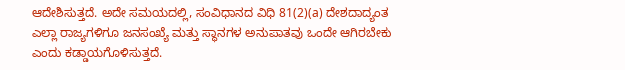ಆದೇಶಿಸುತ್ತದೆ. ಅದೇ ಸಮಯದಲ್ಲಿ, ಸಂವಿಧಾನದ ವಿಧಿ 81(2)(a) ದೇಶದಾದ್ಯಂತ ಎಲ್ಲಾ ರಾಜ್ಯಗಳಿಗೂ ಜನಸಂಖ್ಯೆ ಮತ್ತು ಸ್ಥಾನಗಳ ಅನುಪಾತವು ಒಂದೇ ಆಗಿರಬೇಕು ಎಂದು ಕಡ್ಡಾಯಗೊಳಿಸುತ್ತದೆ.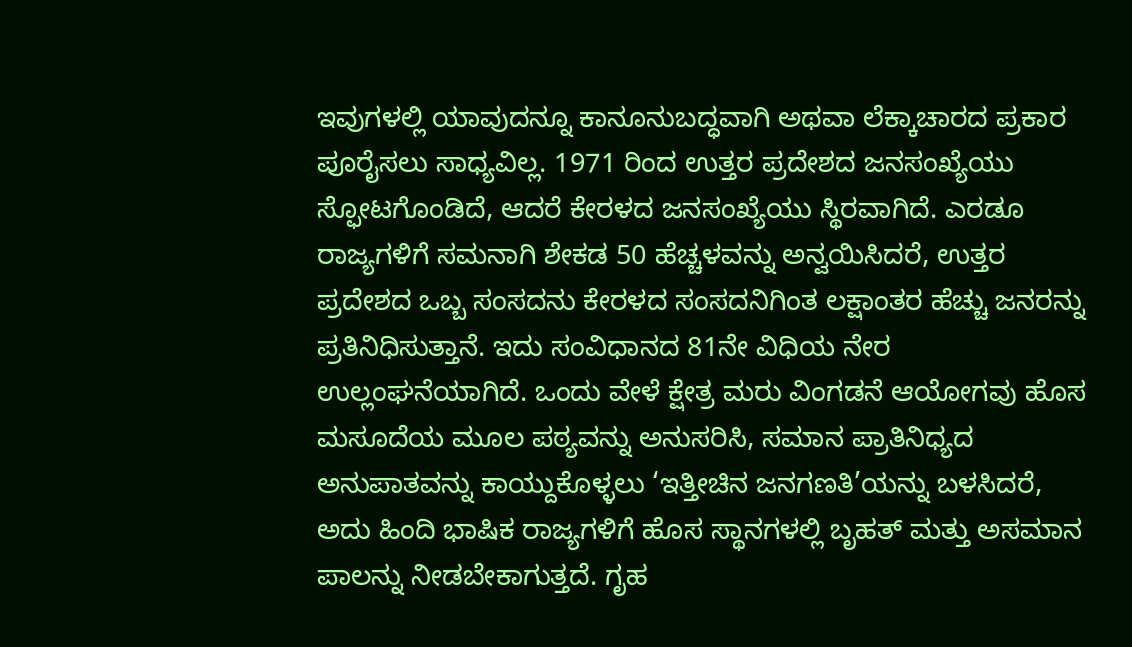ಇವುಗಳಲ್ಲಿ ಯಾವುದನ್ನೂ ಕಾನೂನುಬದ್ಧವಾಗಿ ಅಥವಾ ಲೆಕ್ಕಾಚಾರದ ಪ್ರಕಾರ ಪೂರೈಸಲು ಸಾಧ್ಯವಿಲ್ಲ. 1971 ರಿಂದ ಉತ್ತರ ಪ್ರದೇಶದ ಜನಸಂಖ್ಯೆಯು ಸ್ಫೋಟಗೊಂಡಿದೆ, ಆದರೆ ಕೇರಳದ ಜನಸಂಖ್ಯೆಯು ಸ್ಥಿರವಾಗಿದೆ. ಎರಡೂ ರಾಜ್ಯಗಳಿಗೆ ಸಮನಾಗಿ ಶೇಕಡ 50 ಹೆಚ್ಚಳವನ್ನು ಅನ್ವಯಿಸಿದರೆ, ಉತ್ತರ ಪ್ರದೇಶದ ಒಬ್ಬ ಸಂಸದನು ಕೇರಳದ ಸಂಸದನಿಗಿಂತ ಲಕ್ಷಾಂತರ ಹೆಚ್ಚು ಜನರನ್ನು ಪ್ರತಿನಿಧಿಸುತ್ತಾನೆ. ಇದು ಸಂವಿಧಾನದ 81ನೇ ವಿಧಿಯ ನೇರ ಉಲ್ಲಂಘನೆಯಾಗಿದೆ. ಒಂದು ವೇಳೆ ಕ್ಷೇತ್ರ ಮರು ವಿಂಗಡನೆ ಆಯೋಗವು ಹೊಸ ಮಸೂದೆಯ ಮೂಲ ಪಠ್ಯವನ್ನು ಅನುಸರಿಸಿ, ಸಮಾನ ಪ್ರಾತಿನಿಧ್ಯದ ಅನುಪಾತವನ್ನು ಕಾಯ್ದುಕೊಳ್ಳಲು ‘ಇತ್ತೀಚಿನ ಜನಗಣತಿ’ಯನ್ನು ಬಳಸಿದರೆ, ಅದು ಹಿಂದಿ ಭಾಷಿಕ ರಾಜ್ಯಗಳಿಗೆ ಹೊಸ ಸ್ಥಾನಗಳಲ್ಲಿ ಬೃಹತ್ ಮತ್ತು ಅಸಮಾನ ಪಾಲನ್ನು ನೀಡಬೇಕಾಗುತ್ತದೆ. ಗೃಹ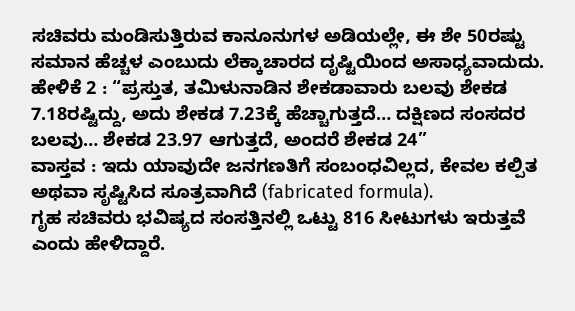ಸಚಿವರು ಮಂಡಿಸುತ್ತಿರುವ ಕಾನೂನುಗಳ ಅಡಿಯಲ್ಲೇ, ಈ ಶೇ 50ರಷ್ಟು ಸಮಾನ ಹೆಚ್ಚಳ ಎಂಬುದು ಲೆಕ್ಕಾಚಾರದ ದೃಷ್ಟಿಯಿಂದ ಅಸಾಧ್ಯವಾದುದು.
ಹೇಳಿಕೆ 2 : “ಪ್ರಸ್ತುತ, ತಮಿಳುನಾಡಿನ ಶೇಕಡಾವಾರು ಬಲವು ಶೇಕಡ 7.18ರಷ್ಟಿದ್ದು, ಅದು ಶೇಕಡ 7.23ಕ್ಕೆ ಹೆಚ್ಚಾಗುತ್ತದೆ… ದಕ್ಷಿಣದ ಸಂಸದರ ಬಲವು… ಶೇಕಡ 23.97 ಆಗುತ್ತದೆ, ಅಂದರೆ ಶೇಕಡ 24”
ವಾಸ್ತವ : ಇದು ಯಾವುದೇ ಜನಗಣತಿಗೆ ಸಂಬಂಧವಿಲ್ಲದ, ಕೇವಲ ಕಲ್ಪಿತ ಅಥವಾ ಸೃಷ್ಟಿಸಿದ ಸೂತ್ರವಾಗಿದೆ (fabricated formula).
ಗೃಹ ಸಚಿವರು ಭವಿಷ್ಯದ ಸಂಸತ್ತಿನಲ್ಲಿ ಒಟ್ಟು 816 ಸೀಟುಗಳು ಇರುತ್ತವೆ ಎಂದು ಹೇಳಿದ್ದಾರೆ.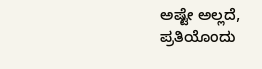ಅಷ್ಟೇ ಅಲ್ಲದೆ, ಪ್ರತಿಯೊಂದು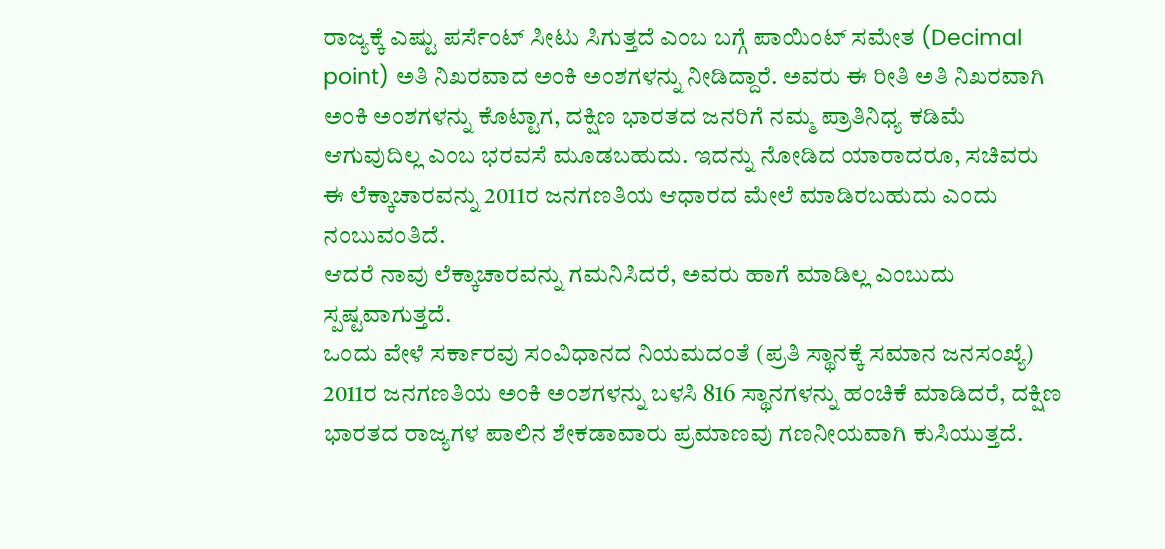ರಾಜ್ಯಕ್ಕೆ ಎಷ್ಟು ಪರ್ಸೆಂಟ್ ಸೀಟು ಸಿಗುತ್ತದೆ ಎಂಬ ಬಗ್ಗೆ ಪಾಯಿಂಟ್ ಸಮೇತ (Decimal point) ಅತಿ ನಿಖರವಾದ ಅಂಕಿ ಅಂಶಗಳನ್ನು ನೀಡಿದ್ದಾರೆ. ಅವರು ಈ ರೀತಿ ಅತಿ ನಿಖರವಾಗಿ ಅಂಕಿ ಅಂಶಗಳನ್ನು ಕೊಟ್ಟಾಗ, ದಕ್ಷಿಣ ಭಾರತದ ಜನರಿಗೆ ನಮ್ಮ ಪ್ರಾತಿನಿಧ್ಯ ಕಡಿಮೆ ಆಗುವುದಿಲ್ಲ ಎಂಬ ಭರವಸೆ ಮೂಡಬಹುದು. ಇದನ್ನು ನೋಡಿದ ಯಾರಾದರೂ, ಸಚಿವರು ಈ ಲೆಕ್ಕಾಚಾರವನ್ನು 2011ರ ಜನಗಣತಿಯ ಆಧಾರದ ಮೇಲೆ ಮಾಡಿರಬಹುದು ಎಂದು ನಂಬುವಂತಿದೆ.
ಆದರೆ ನಾವು ಲೆಕ್ಕಾಚಾರವನ್ನು ಗಮನಿಸಿದರೆ, ಅವರು ಹಾಗೆ ಮಾಡಿಲ್ಲ ಎಂಬುದು ಸ್ಪಷ್ಟವಾಗುತ್ತದೆ.
ಒಂದು ವೇಳೆ ಸರ್ಕಾರವು ಸಂವಿಧಾನದ ನಿಯಮದಂತೆ (ಪ್ರತಿ ಸ್ಥಾನಕ್ಕೆ ಸಮಾನ ಜನಸಂಖ್ಯೆ) 2011ರ ಜನಗಣತಿಯ ಅಂಕಿ ಅಂಶಗಳನ್ನು ಬಳಸಿ 816 ಸ್ಥಾನಗಳನ್ನು ಹಂಚಿಕೆ ಮಾಡಿದರೆ, ದಕ್ಷಿಣ ಭಾರತದ ರಾಜ್ಯಗಳ ಪಾಲಿನ ಶೇಕಡಾವಾರು ಪ್ರಮಾಣವು ಗಣನೀಯವಾಗಿ ಕುಸಿಯುತ್ತದೆ.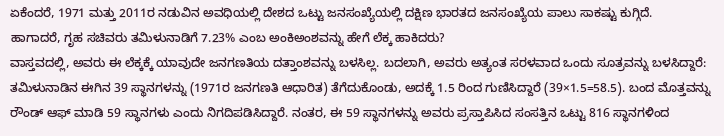ಏಕೆಂದರೆ, 1971 ಮತ್ತು 2011ರ ನಡುವಿನ ಅವಧಿಯಲ್ಲಿ ದೇಶದ ಒಟ್ಟು ಜನಸಂಖ್ಯೆಯಲ್ಲಿ ದಕ್ಷಿಣ ಭಾರತದ ಜನಸಂಖ್ಯೆಯ ಪಾಲು ಸಾಕಷ್ಟು ಕುಗ್ಗಿದೆ.
ಹಾಗಾದರೆ, ಗೃಹ ಸಚಿವರು ತಮಿಳುನಾಡಿಗೆ 7.23% ಎಂಬ ಅಂಕಿಅಂಶವನ್ನು ಹೇಗೆ ಲೆಕ್ಕ ಹಾಕಿದರು?
ವಾಸ್ತವದಲ್ಲಿ, ಅವರು ಈ ಲೆಕ್ಕಕ್ಕೆ ಯಾವುದೇ ಜನಗಣತಿಯ ದತ್ತಾಂಶವನ್ನು ಬಳಸಿಲ್ಲ. ಬದಲಾಗಿ, ಅವರು ಅತ್ಯಂತ ಸರಳವಾದ ಒಂದು ಸೂತ್ರವನ್ನು ಬಳಸಿದ್ದಾರೆ:
ತಮಿಳುನಾಡಿನ ಈಗಿನ 39 ಸ್ಥಾನಗಳನ್ನು (1971ರ ಜನಗಣತಿ ಆಧಾರಿತ) ತೆಗೆದುಕೊಂಡು, ಅದಕ್ಕೆ 1.5 ರಿಂದ ಗುಣಿಸಿದ್ದಾರೆ (39×1.5=58.5). ಬಂದ ಮೊತ್ತವನ್ನು ರೌಂಡ್ ಆಫ್ ಮಾಡಿ 59 ಸ್ಥಾನಗಳು ಎಂದು ನಿಗದಿಪಡಿಸಿದ್ದಾರೆ. ನಂತರ, ಈ 59 ಸ್ಥಾನಗಳನ್ನು ಅವರು ಪ್ರಸ್ತಾಪಿಸಿದ ಸಂಸತ್ತಿನ ಒಟ್ಟು 816 ಸ್ಥಾನಗಳಿಂದ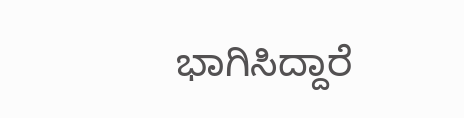ಭಾಗಿಸಿದ್ದಾರೆ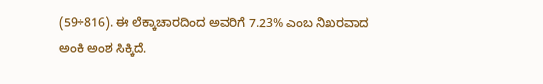(59÷816). ಈ ಲೆಕ್ಕಾಚಾರದಿಂದ ಅವರಿಗೆ 7.23% ಎಂಬ ನಿಖರವಾದ ಅಂಕಿ ಅಂಶ ಸಿಕ್ಕಿದೆ.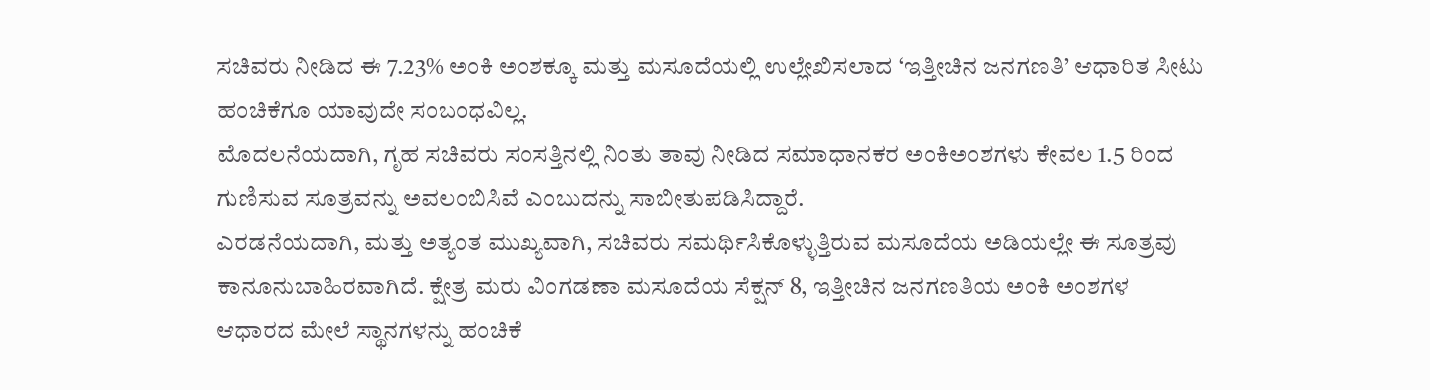ಸಚಿವರು ನೀಡಿದ ಈ 7.23% ಅಂಕಿ ಅಂಶಕ್ಕೂ ಮತ್ತು ಮಸೂದೆಯಲ್ಲಿ ಉಲ್ಲೇಖಿಸಲಾದ ‘ಇತ್ತೀಚಿನ ಜನಗಣತಿ’ ಆಧಾರಿತ ಸೀಟು ಹಂಚಿಕೆಗೂ ಯಾವುದೇ ಸಂಬಂಧವಿಲ್ಲ.
ಮೊದಲನೆಯದಾಗಿ, ಗೃಹ ಸಚಿವರು ಸಂಸತ್ತಿನಲ್ಲಿ ನಿಂತು ತಾವು ನೀಡಿದ ಸಮಾಧಾನಕರ ಅಂಕಿಅಂಶಗಳು ಕೇವಲ 1.5 ರಿಂದ ಗುಣಿಸುವ ಸೂತ್ರವನ್ನು ಅವಲಂಬಿಸಿವೆ ಎಂಬುದನ್ನು ಸಾಬೀತುಪಡಿಸಿದ್ದಾರೆ.
ಎರಡನೆಯದಾಗಿ, ಮತ್ತು ಅತ್ಯಂತ ಮುಖ್ಯವಾಗಿ, ಸಚಿವರು ಸಮರ್ಥಿಸಿಕೊಳ್ಳುತ್ತಿರುವ ಮಸೂದೆಯ ಅಡಿಯಲ್ಲೇ ಈ ಸೂತ್ರವು ಕಾನೂನುಬಾಹಿರವಾಗಿದೆ. ಕ್ಷೇತ್ರ ಮರು ವಿಂಗಡಣಾ ಮಸೂದೆಯ ಸೆಕ್ಷನ್ 8, ಇತ್ತೀಚಿನ ಜನಗಣತಿಯ ಅಂಕಿ ಅಂಶಗಳ ಆಧಾರದ ಮೇಲೆ ಸ್ಥಾನಗಳನ್ನು ಹಂಚಿಕೆ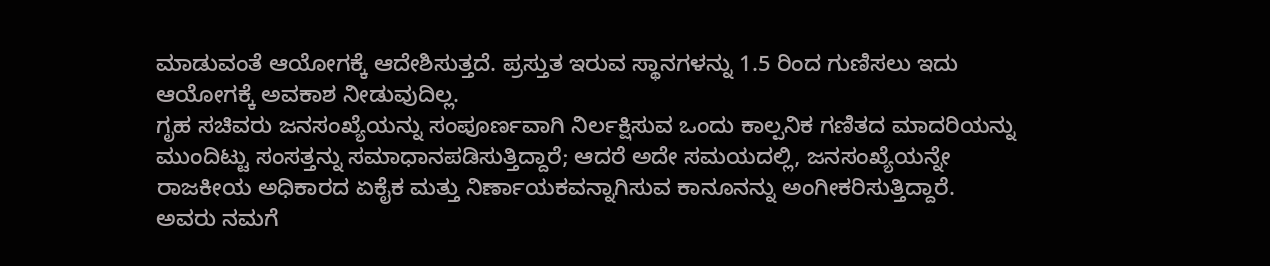ಮಾಡುವಂತೆ ಆಯೋಗಕ್ಕೆ ಆದೇಶಿಸುತ್ತದೆ. ಪ್ರಸ್ತುತ ಇರುವ ಸ್ಥಾನಗಳನ್ನು 1.5 ರಿಂದ ಗುಣಿಸಲು ಇದು ಆಯೋಗಕ್ಕೆ ಅವಕಾಶ ನೀಡುವುದಿಲ್ಲ.
ಗೃಹ ಸಚಿವರು ಜನಸಂಖ್ಯೆಯನ್ನು ಸಂಪೂರ್ಣವಾಗಿ ನಿರ್ಲಕ್ಷಿಸುವ ಒಂದು ಕಾಲ್ಪನಿಕ ಗಣಿತದ ಮಾದರಿಯನ್ನು ಮುಂದಿಟ್ಟು ಸಂಸತ್ತನ್ನು ಸಮಾಧಾನಪಡಿಸುತ್ತಿದ್ದಾರೆ; ಆದರೆ ಅದೇ ಸಮಯದಲ್ಲಿ, ಜನಸಂಖ್ಯೆಯನ್ನೇ ರಾಜಕೀಯ ಅಧಿಕಾರದ ಏಕೈಕ ಮತ್ತು ನಿರ್ಣಾಯಕವನ್ನಾಗಿಸುವ ಕಾನೂನನ್ನು ಅಂಗೀಕರಿಸುತ್ತಿದ್ದಾರೆ. ಅವರು ನಮಗೆ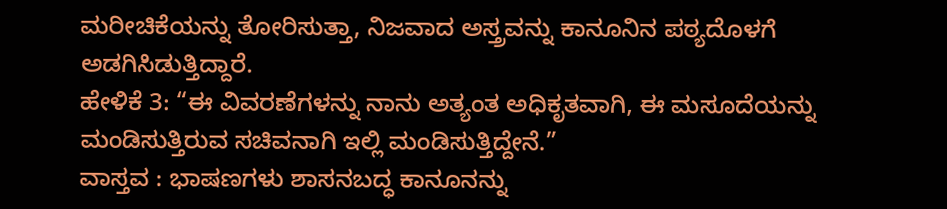ಮರೀಚಿಕೆಯನ್ನು ತೋರಿಸುತ್ತಾ, ನಿಜವಾದ ಅಸ್ತ್ರವನ್ನು ಕಾನೂನಿನ ಪಠ್ಯದೊಳಗೆ ಅಡಗಿಸಿಡುತ್ತಿದ್ದಾರೆ.
ಹೇಳಿಕೆ 3: “ಈ ವಿವರಣೆಗಳನ್ನು ನಾನು ಅತ್ಯಂತ ಅಧಿಕೃತವಾಗಿ, ಈ ಮಸೂದೆಯನ್ನು ಮಂಡಿಸುತ್ತಿರುವ ಸಚಿವನಾಗಿ ಇಲ್ಲಿ ಮಂಡಿಸುತ್ತಿದ್ದೇನೆ.”
ವಾಸ್ತವ : ಭಾಷಣಗಳು ಶಾಸನಬದ್ಧ ಕಾನೂನನ್ನು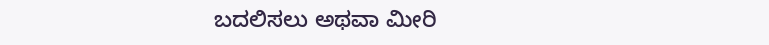ಬದಲಿಸಲು ಅಥವಾ ಮೀರಿ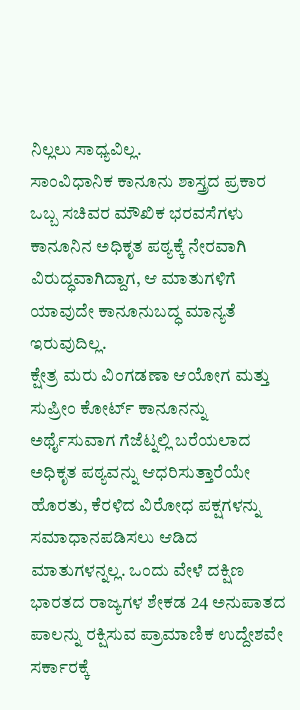ನಿಲ್ಲಲು ಸಾಧ್ಯವಿಲ್ಲ.
ಸಾಂವಿಧಾನಿಕ ಕಾನೂನು ಶಾಸ್ತ್ರದ ಪ್ರಕಾರ ಒಬ್ಬ ಸಚಿವರ ಮೌಖಿಕ ಭರವಸೆಗಳು ಕಾನೂನಿನ ಅಧಿಕೃತ ಪಠ್ಯಕ್ಕೆ ನೇರವಾಗಿ ವಿರುದ್ಧವಾಗಿದ್ದಾಗ, ಆ ಮಾತುಗಳಿಗೆ ಯಾವುದೇ ಕಾನೂನುಬದ್ಧ ಮಾನ್ಯತೆ ಇರುವುದಿಲ್ಲ.
ಕ್ಷೇತ್ರ ಮರು ವಿಂಗಡಣಾ ಆಯೋಗ ಮತ್ತು ಸುಪ್ರೀಂ ಕೋರ್ಟ್ ಕಾನೂನನ್ನು ಅರ್ಥೈಸುವಾಗ ಗೆಜೆಟ್ನಲ್ಲಿ ಬರೆಯಲಾದ ಅಧಿಕೃತ ಪಠ್ಯವನ್ನು ಆಧರಿಸುತ್ತಾರೆಯೇ ಹೊರತು, ಕೆರಳಿದ ವಿರೋಧ ಪಕ್ಷಗಳನ್ನು ಸಮಾಧಾನಪಡಿಸಲು ಆಡಿದ ಮಾತುಗಳನ್ನಲ್ಲ. ಒಂದು ವೇಳೆ ದಕ್ಷಿಣ ಭಾರತದ ರಾಜ್ಯಗಳ ಶೇಕಡ 24 ಅನುಪಾತದ ಪಾಲನ್ನು ರಕ್ಷಿಸುವ ಪ್ರಾಮಾಣಿಕ ಉದ್ದೇಶವೇ ಸರ್ಕಾರಕ್ಕೆ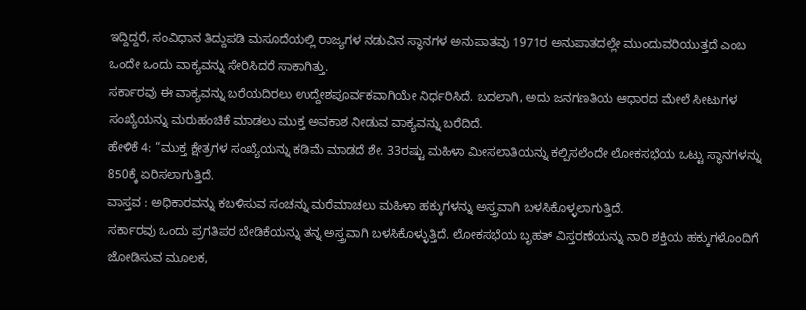ಇದ್ದಿದ್ದರೆ, ಸಂವಿಧಾನ ತಿದ್ದುಪಡಿ ಮಸೂದೆಯಲ್ಲಿ ರಾಜ್ಯಗಳ ನಡುವಿನ ಸ್ಥಾನಗಳ ಅನುಪಾತವು 1971ರ ಅನುಪಾತದಲ್ಲೇ ಮುಂದುವರಿಯುತ್ತದೆ ಎಂಬ ಒಂದೇ ಒಂದು ವಾಕ್ಯವನ್ನು ಸೇರಿಸಿದರೆ ಸಾಕಾಗಿತ್ತು.
ಸರ್ಕಾರವು ಈ ವಾಕ್ಯವನ್ನು ಬರೆಯದಿರಲು ಉದ್ದೇಶಪೂರ್ವಕವಾಗಿಯೇ ನಿರ್ಧರಿಸಿದೆ. ಬದಲಾಗಿ, ಅದು ಜನಗಣತಿಯ ಆಧಾರದ ಮೇಲೆ ಸೀಟುಗಳ ಸಂಖ್ಯೆಯನ್ನು ಮರುಹಂಚಿಕೆ ಮಾಡಲು ಮುಕ್ತ ಅವಕಾಶ ನೀಡುವ ವಾಕ್ಯವನ್ನು ಬರೆದಿದೆ.
ಹೇಳಿಕೆ 4: “ಮುಕ್ತ ಕ್ಷೇತ್ರಗಳ ಸಂಖ್ಯೆಯನ್ನು ಕಡಿಮೆ ಮಾಡದೆ ಶೇ. 33ರಷ್ಟು ಮಹಿಳಾ ಮೀಸಲಾತಿಯನ್ನು ಕಲ್ಪಿಸಲೆಂದೇ ಲೋಕಸಭೆಯ ಒಟ್ಟು ಸ್ಥಾನಗಳನ್ನು 850ಕ್ಕೆ ಏರಿಸಲಾಗುತ್ತಿದೆ.
ವಾಸ್ತವ : ಅಧಿಕಾರವನ್ನು ಕಬಳಿಸುವ ಸಂಚನ್ನು ಮರೆಮಾಚಲು ಮಹಿಳಾ ಹಕ್ಕುಗಳನ್ನು ಅಸ್ತ್ರವಾಗಿ ಬಳಸಿಕೊಳ್ಳಲಾಗುತ್ತಿದೆ.
ಸರ್ಕಾರವು ಒಂದು ಪ್ರಗತಿಪರ ಬೇಡಿಕೆಯನ್ನು ತನ್ನ ಅಸ್ತ್ರವಾಗಿ ಬಳಸಿಕೊಳ್ಳುತ್ತಿದೆ. ಲೋಕಸಭೆಯ ಬೃಹತ್ ವಿಸ್ತರಣೆಯನ್ನು ನಾರಿ ಶಕ್ತಿಯ ಹಕ್ಕುಗಳೊಂದಿಗೆ ಜೋಡಿಸುವ ಮೂಲಕ,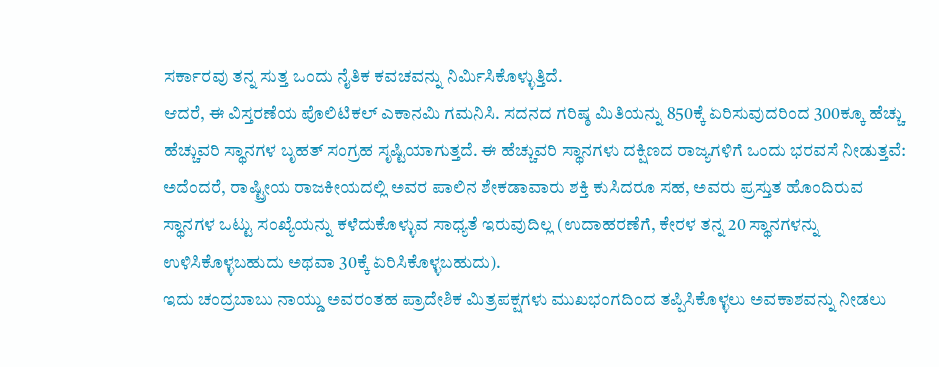ಸರ್ಕಾರವು ತನ್ನ ಸುತ್ತ ಒಂದು ನೈತಿಕ ಕವಚವನ್ನು ನಿರ್ಮಿಸಿಕೊಳ್ಳುತ್ತಿದೆ.
ಆದರೆ, ಈ ವಿಸ್ತರಣೆಯ ಪೊಲಿಟಿಕಲ್ ಎಕಾನಮಿ ಗಮನಿಸಿ. ಸದನದ ಗರಿಷ್ಠ ಮಿತಿಯನ್ನು 850ಕ್ಕೆ ಏರಿಸುವುದರಿಂದ 300ಕ್ಕೂ ಹೆಚ್ಚು ಹೆಚ್ಚುವರಿ ಸ್ಥಾನಗಳ ಬೃಹತ್ ಸಂಗ್ರಹ ಸೃಷ್ಟಿಯಾಗುತ್ತದೆ. ಈ ಹೆಚ್ಚುವರಿ ಸ್ಥಾನಗಳು ದಕ್ಷಿಣದ ರಾಜ್ಯಗಳಿಗೆ ಒಂದು ಭರವಸೆ ನೀಡುತ್ತವೆ: ಅದೆಂದರೆ, ರಾಷ್ಟ್ರೀಯ ರಾಜಕೀಯದಲ್ಲಿ ಅವರ ಪಾಲಿನ ಶೇಕಡಾವಾರು ಶಕ್ತಿ ಕುಸಿದರೂ ಸಹ, ಅವರು ಪ್ರಸ್ತುತ ಹೊಂದಿರುವ ಸ್ಥಾನಗಳ ಒಟ್ಟು ಸಂಖ್ಯೆಯನ್ನು ಕಳೆದುಕೊಳ್ಳುವ ಸಾಧ್ಯತೆ ಇರುವುದಿಲ್ಲ (ಉದಾಹರಣೆಗೆ, ಕೇರಳ ತನ್ನ 20 ಸ್ಥಾನಗಳನ್ನು ಉಳಿಸಿಕೊಳ್ಳಬಹುದು ಅಥವಾ 30ಕ್ಕೆ ಏರಿಸಿಕೊಳ್ಳಬಹುದು).
ಇದು ಚಂದ್ರಬಾಬು ನಾಯ್ಡು ಅವರಂತಹ ಪ್ರಾದೇಶಿಕ ಮಿತ್ರಪಕ್ಷಗಳು ಮುಖಭಂಗದಿಂದ ತಪ್ಪಿಸಿಕೊಳ್ಳಲು ಅವಕಾಶವನ್ನು ನೀಡಲು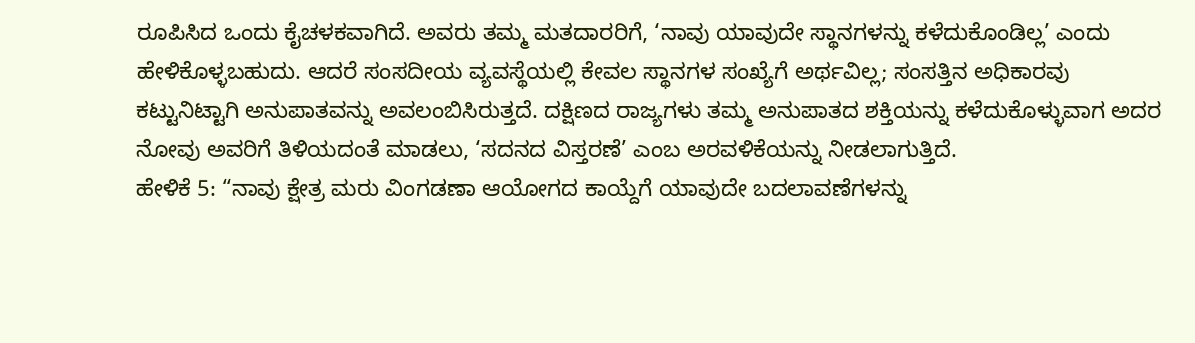ರೂಪಿಸಿದ ಒಂದು ಕೈಚಳಕವಾಗಿದೆ. ಅವರು ತಮ್ಮ ಮತದಾರರಿಗೆ, ‘ನಾವು ಯಾವುದೇ ಸ್ಥಾನಗಳನ್ನು ಕಳೆದುಕೊಂಡಿಲ್ಲ’ ಎಂದು ಹೇಳಿಕೊಳ್ಳಬಹುದು. ಆದರೆ ಸಂಸದೀಯ ವ್ಯವಸ್ಥೆಯಲ್ಲಿ ಕೇವಲ ಸ್ಥಾನಗಳ ಸಂಖ್ಯೆಗೆ ಅರ್ಥವಿಲ್ಲ; ಸಂಸತ್ತಿನ ಅಧಿಕಾರವು ಕಟ್ಟುನಿಟ್ಟಾಗಿ ಅನುಪಾತವನ್ನು ಅವಲಂಬಿಸಿರುತ್ತದೆ. ದಕ್ಷಿಣದ ರಾಜ್ಯಗಳು ತಮ್ಮ ಅನುಪಾತದ ಶಕ್ತಿಯನ್ನು ಕಳೆದುಕೊಳ್ಳುವಾಗ ಅದರ ನೋವು ಅವರಿಗೆ ತಿಳಿಯದಂತೆ ಮಾಡಲು, ‘ಸದನದ ವಿಸ್ತರಣೆ’ ಎಂಬ ಅರವಳಿಕೆಯನ್ನು ನೀಡಲಾಗುತ್ತಿದೆ.
ಹೇಳಿಕೆ 5: “ನಾವು ಕ್ಷೇತ್ರ ಮರು ವಿಂಗಡಣಾ ಆಯೋಗದ ಕಾಯ್ದೆಗೆ ಯಾವುದೇ ಬದಲಾವಣೆಗಳನ್ನು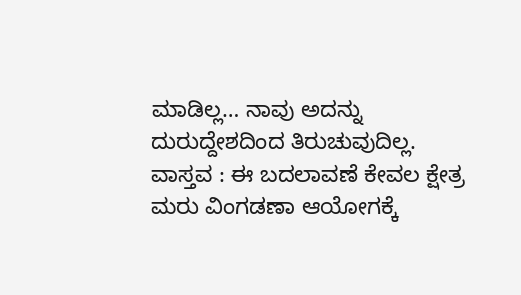ಮಾಡಿಲ್ಲ… ನಾವು ಅದನ್ನು ದುರುದ್ದೇಶದಿಂದ ತಿರುಚುವುದಿಲ್ಲ.
ವಾಸ್ತವ : ಈ ಬದಲಾವಣೆ ಕೇವಲ ಕ್ಷೇತ್ರ ಮರು ವಿಂಗಡಣಾ ಆಯೋಗಕ್ಕೆ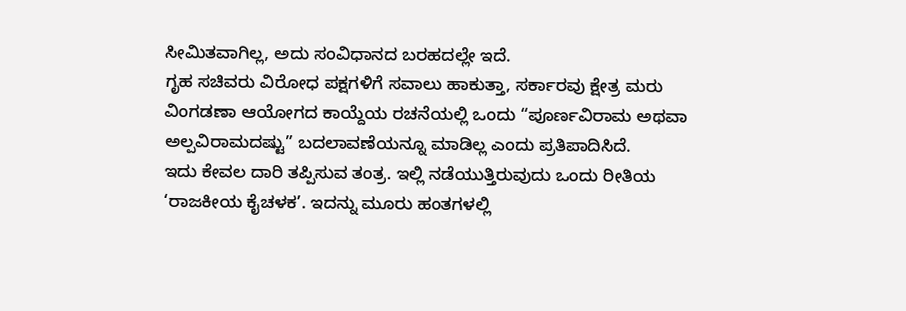ಸೀಮಿತವಾಗಿಲ್ಲ, ಅದು ಸಂವಿಧಾನದ ಬರಹದಲ್ಲೇ ಇದೆ.
ಗೃಹ ಸಚಿವರು ವಿರೋಧ ಪಕ್ಷಗಳಿಗೆ ಸವಾಲು ಹಾಕುತ್ತಾ, ಸರ್ಕಾರವು ಕ್ಷೇತ್ರ ಮರು ವಿಂಗಡಣಾ ಆಯೋಗದ ಕಾಯ್ದೆಯ ರಚನೆಯಲ್ಲಿ ಒಂದು “ಪೂರ್ಣವಿರಾಮ ಅಥವಾ ಅಲ್ಪವಿರಾಮದಷ್ಟು” ಬದಲಾವಣೆಯನ್ನೂ ಮಾಡಿಲ್ಲ ಎಂದು ಪ್ರತಿಪಾದಿಸಿದೆ.
ಇದು ಕೇವಲ ದಾರಿ ತಪ್ಪಿಸುವ ತಂತ್ರ. ಇಲ್ಲಿ ನಡೆಯುತ್ತಿರುವುದು ಒಂದು ರೀತಿಯ ‘ರಾಜಕೀಯ ಕೈಚಳಕ’. ಇದನ್ನು ಮೂರು ಹಂತಗಳಲ್ಲಿ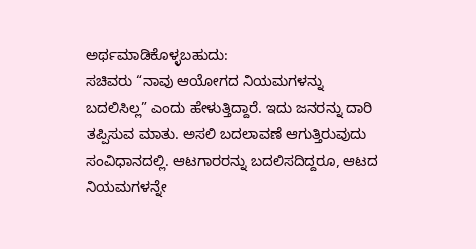ಅರ್ಥಮಾಡಿಕೊಳ್ಳಬಹುದು:
ಸಚಿವರು “ನಾವು ಆಯೋಗದ ನಿಯಮಗಳನ್ನು ಬದಲಿಸಿಲ್ಲ” ಎಂದು ಹೇಳುತ್ತಿದ್ದಾರೆ. ಇದು ಜನರನ್ನು ದಾರಿ ತಪ್ಪಿಸುವ ಮಾತು. ಅಸಲಿ ಬದಲಾವಣೆ ಆಗುತ್ತಿರುವುದು ಸಂವಿಧಾನದಲ್ಲಿ. ಆಟಗಾರರನ್ನು ಬದಲಿಸದಿದ್ದರೂ, ಆಟದ ನಿಯಮಗಳನ್ನೇ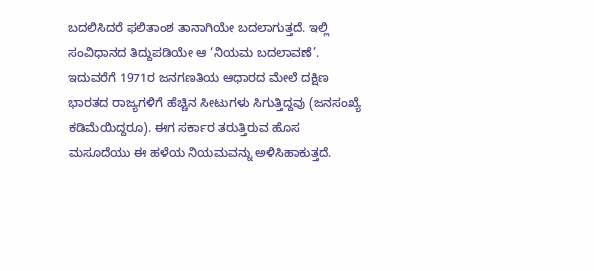ಬದಲಿಸಿದರೆ ಫಲಿತಾಂಶ ತಾನಾಗಿಯೇ ಬದಲಾಗುತ್ತದೆ. ಇಲ್ಲಿ ಸಂವಿಧಾನದ ತಿದ್ದುಪಡಿಯೇ ಆ ‘ನಿಯಮ ಬದಲಾವಣೆ’.
ಇದುವರೆಗೆ 1971ರ ಜನಗಣತಿಯ ಆಧಾರದ ಮೇಲೆ ದಕ್ಷಿಣ ಭಾರತದ ರಾಜ್ಯಗಳಿಗೆ ಹೆಚ್ಚಿನ ಸೀಟುಗಳು ಸಿಗುತ್ತಿದ್ದವು (ಜನಸಂಖ್ಯೆ ಕಡಿಮೆಯಿದ್ದರೂ). ಈಗ ಸರ್ಕಾರ ತರುತ್ತಿರುವ ಹೊಸ ಮಸೂದೆಯು ಈ ಹಳೆಯ ನಿಯಮವನ್ನು ಅಳಿಸಿಹಾಕುತ್ತದೆ.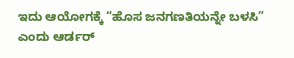ಇದು ಆಯೋಗಕ್ಕೆ “ಹೊಸ ಜನಗಣತಿಯನ್ನೇ ಬಳಸಿ” ಎಂದು ಆರ್ಡರ್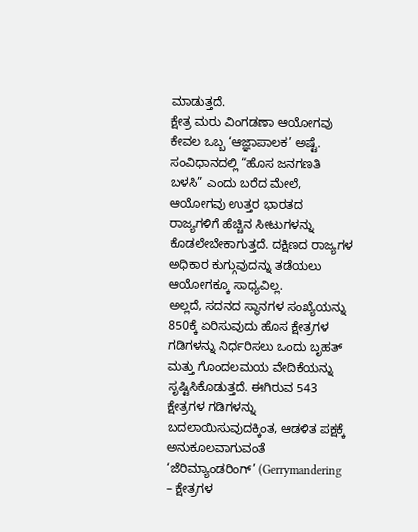ಮಾಡುತ್ತದೆ.
ಕ್ಷೇತ್ರ ಮರು ವಿಂಗಡಣಾ ಆಯೋಗವು ಕೇವಲ ಒಬ್ಬ ‘ಆಜ್ಞಾಪಾಲಕ’ ಅಷ್ಟೆ. ಸಂವಿಧಾನದಲ್ಲಿ “ಹೊಸ ಜನಗಣತಿ ಬಳಸಿ” ಎಂದು ಬರೆದ ಮೇಲೆ, ಆಯೋಗವು ಉತ್ತರ ಭಾರತದ ರಾಜ್ಯಗಳಿಗೆ ಹೆಚ್ಚಿನ ಸೀಟುಗಳನ್ನು ಕೊಡಲೇಬೇಕಾಗುತ್ತದೆ. ದಕ್ಷಿಣದ ರಾಜ್ಯಗಳ ಅಧಿಕಾರ ಕುಗ್ಗುವುದನ್ನು ತಡೆಯಲು ಆಯೋಗಕ್ಕೂ ಸಾಧ್ಯವಿಲ್ಲ.
ಅಲ್ಲದೆ, ಸದನದ ಸ್ಥಾನಗಳ ಸಂಖ್ಯೆಯನ್ನು 850ಕ್ಕೆ ಏರಿಸುವುದು ಹೊಸ ಕ್ಷೇತ್ರಗಳ ಗಡಿಗಳನ್ನು ನಿರ್ಧರಿಸಲು ಒಂದು ಬೃಹತ್ ಮತ್ತು ಗೊಂದಲಮಯ ವೇದಿಕೆಯನ್ನು ಸೃಷ್ಟಿಸಿಕೊಡುತ್ತದೆ. ಈಗಿರುವ 543 ಕ್ಷೇತ್ರಗಳ ಗಡಿಗಳನ್ನು ಬದಲಾಯಿಸುವುದಕ್ಕಿಂತ, ಆಡಳಿತ ಪಕ್ಷಕ್ಕೆ ಅನುಕೂಲವಾಗುವಂತೆ ‘ಜೆರಿಮ್ಯಾಂಡರಿಂಗ್’ (Gerrymandering – ಕ್ಷೇತ್ರಗಳ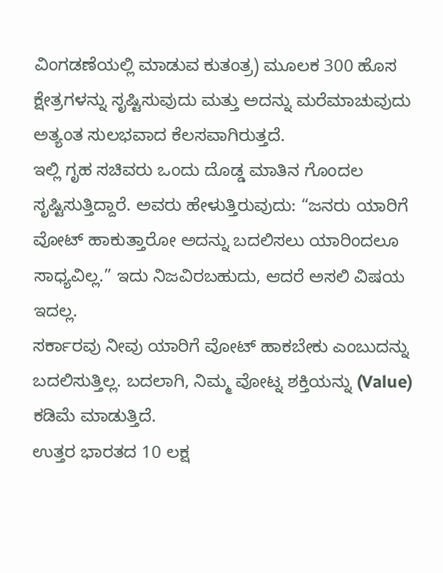ವಿಂಗಡಣೆಯಲ್ಲಿ ಮಾಡುವ ಕುತಂತ್ರ) ಮೂಲಕ 300 ಹೊಸ ಕ್ಷೇತ್ರಗಳನ್ನು ಸೃಷ್ಟಿಸುವುದು ಮತ್ತು ಅದನ್ನು ಮರೆಮಾಚುವುದು ಅತ್ಯಂತ ಸುಲಭವಾದ ಕೆಲಸವಾಗಿರುತ್ತದೆ.
ಇಲ್ಲಿ ಗೃಹ ಸಚಿವರು ಒಂದು ದೊಡ್ಡ ಮಾತಿನ ಗೊಂದಲ ಸೃಷ್ಟಿಸುತ್ತಿದ್ದಾರೆ. ಅವರು ಹೇಳುತ್ತಿರುವುದು: “ಜನರು ಯಾರಿಗೆ ವೋಟ್ ಹಾಕುತ್ತಾರೋ ಅದನ್ನು ಬದಲಿಸಲು ಯಾರಿಂದಲೂ ಸಾಧ್ಯವಿಲ್ಲ.” ಇದು ನಿಜವಿರಬಹುದು, ಆದರೆ ಅಸಲಿ ವಿಷಯ ಇದಲ್ಲ.
ಸರ್ಕಾರವು ನೀವು ಯಾರಿಗೆ ವೋಟ್ ಹಾಕಬೇಕು ಎಂಬುದನ್ನು ಬದಲಿಸುತ್ತಿಲ್ಲ. ಬದಲಾಗಿ, ನಿಮ್ಮ ವೋಟ್ನ ಶಕ್ತಿಯನ್ನು (Value) ಕಡಿಮೆ ಮಾಡುತ್ತಿದೆ.
ಉತ್ತರ ಭಾರತದ 10 ಲಕ್ಷ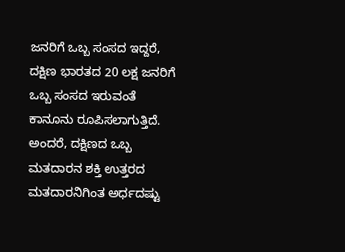ಜನರಿಗೆ ಒಬ್ಬ ಸಂಸದ ಇದ್ದರೆ, ದಕ್ಷಿಣ ಭಾರತದ 20 ಲಕ್ಷ ಜನರಿಗೆ ಒಬ್ಬ ಸಂಸದ ಇರುವಂತೆ ಕಾನೂನು ರೂಪಿಸಲಾಗುತ್ತಿದೆ. ಅಂದರೆ, ದಕ್ಷಿಣದ ಒಬ್ಬ ಮತದಾರನ ಶಕ್ತಿ ಉತ್ತರದ ಮತದಾರನಿಗಿಂತ ಅರ್ಧದಷ್ಟು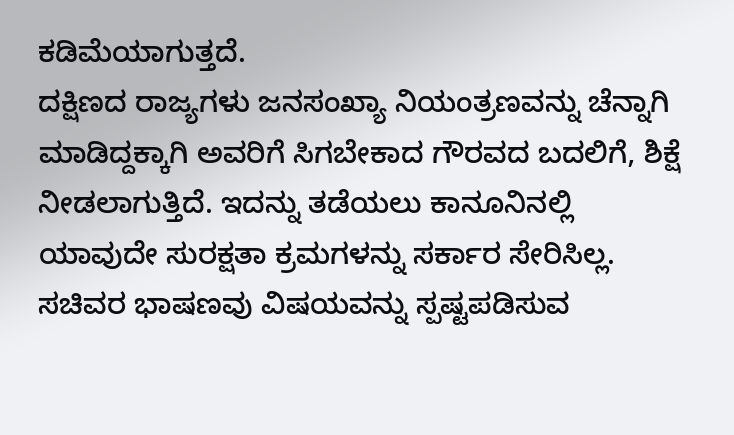ಕಡಿಮೆಯಾಗುತ್ತದೆ.
ದಕ್ಷಿಣದ ರಾಜ್ಯಗಳು ಜನಸಂಖ್ಯಾ ನಿಯಂತ್ರಣವನ್ನು ಚೆನ್ನಾಗಿ ಮಾಡಿದ್ದಕ್ಕಾಗಿ ಅವರಿಗೆ ಸಿಗಬೇಕಾದ ಗೌರವದ ಬದಲಿಗೆ, ಶಿಕ್ಷೆ ನೀಡಲಾಗುತ್ತಿದೆ. ಇದನ್ನು ತಡೆಯಲು ಕಾನೂನಿನಲ್ಲಿ ಯಾವುದೇ ಸುರಕ್ಷತಾ ಕ್ರಮಗಳನ್ನು ಸರ್ಕಾರ ಸೇರಿಸಿಲ್ಲ.
ಸಚಿವರ ಭಾಷಣವು ವಿಷಯವನ್ನು ಸ್ಪಷ್ಟಪಡಿಸುವ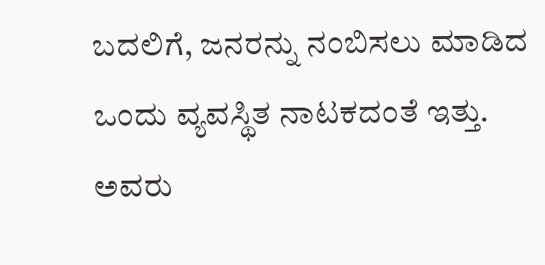ಬದಲಿಗೆ, ಜನರನ್ನು ನಂಬಿಸಲು ಮಾಡಿದ ಒಂದು ವ್ಯವಸ್ಥಿತ ನಾಟಕದಂತೆ ಇತ್ತು. ಅವರು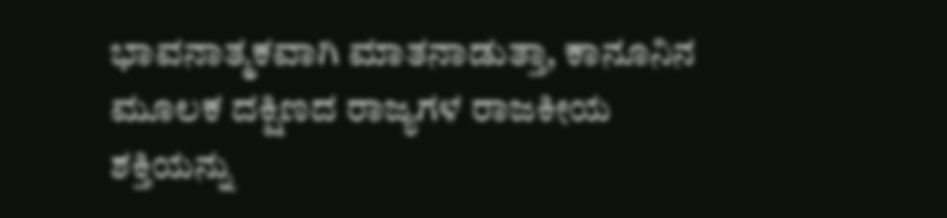ಭಾವನಾತ್ಮಕವಾಗಿ ಮಾತನಾಡುತ್ತಾ, ಕಾನೂನಿನ ಮೂಲಕ ದಕ್ಷಿಣದ ರಾಜ್ಯಗಳ ರಾಜಕೀಯ ಶಕ್ತಿಯನ್ನು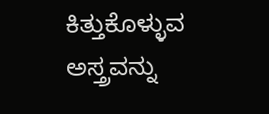ಕಿತ್ತುಕೊಳ್ಳುವ ಅಸ್ತ್ರವನ್ನು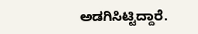ಅಡಗಿಸಿಟ್ಟಿದ್ದಾರೆ.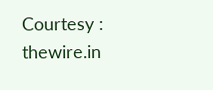Courtesy : thewire.in